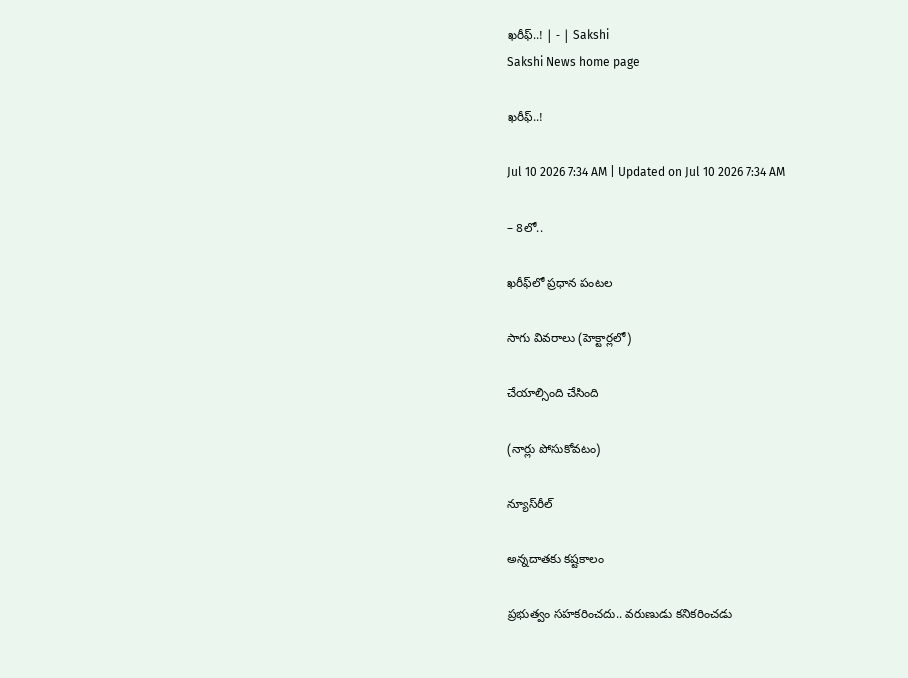ఖరీఫ్‌..! | - | Sakshi
Sakshi News home page

ఖరీఫ్‌..!

Jul 10 2026 7:34 AM | Updated on Jul 10 2026 7:34 AM

– 8లో..

ఖరీఫ్‌లో ప్రధాన పంటల

సాగు వివరాలు (హెక్టార్లలో)

చేయాల్సింది చేసింది

(నార్లు పోసుకోవటం)

న్యూస్‌రీల్‌

అన్నదాతకు కష్టకాలం

ప్రభుత్వం సహకరించదు.. వరుణుడు కనికరించడు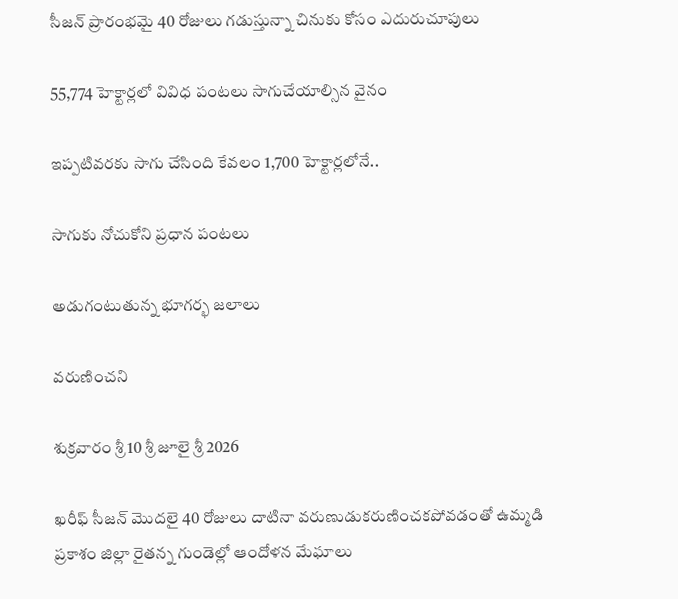సీజన్‌ ప్రారంభమై 40 రోజులు గడుస్తున్నా చినుకు కోసం ఎదురుచూపులు

55,774 హెక్టార్లలో వివిధ పంటలు సాగుచేయాల్సిన వైనం

ఇప్పటివరకు సాగు చేసింది కేవలం 1,700 హెక్టార్లలోనే..

సాగుకు నోచుకోని ప్రధాన పంటలు

అడుగంటుతున్న భూగర్భ జలాలు

వరుణించని

శుక్రవారం శ్రీ 10 శ్రీ జూలై శ్రీ 2026

ఖరీఫ్‌ సీజన్‌ మొదలై 40 రోజులు దాటినా వరుణుడుకరుణించకపోవడంతో ఉమ్మడి ప్రకాశం జిల్లా రైతన్న గుండెల్లో ఆందోళన మేఘాలు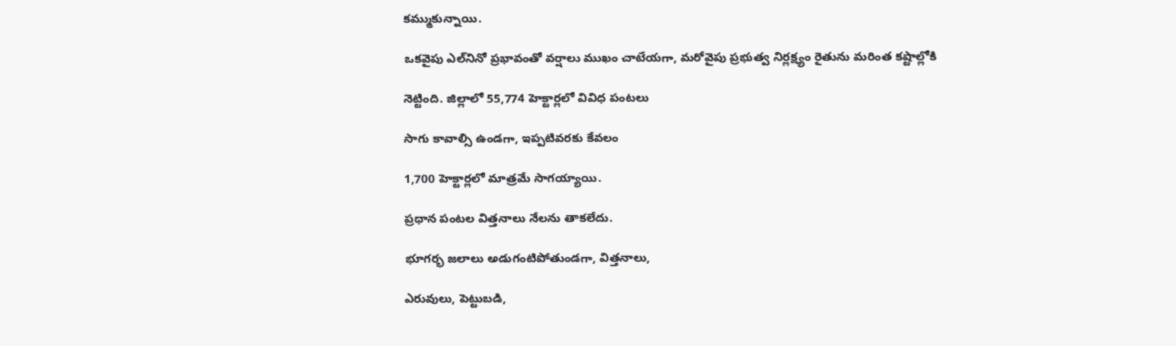కమ్ముకున్నాయి.

ఒకవైపు ఎల్‌నినో ప్రభావంతో వర్షాలు ముఖం చాటేయగా, మరోవైపు ప్రభుత్వ నిర్లక్ష్యం రైతును మరింత కష్టాల్లోకి

నెట్టింది. జిల్లాలో 55,774 హెక్టార్లలో వివిధ పంటలు

సాగు కావాల్సి ఉండగా, ఇప్పటివరకు కేవలం

1,700 హెక్టార్లలో మాత్రమే సాగయ్యాయి.

ప్రధాన పంటల విత్తనాలు నేలను తాకలేదు.

భూగర్భ జలాలు అడుగంటిపోతుండగా, విత్తనాలు,

ఎరువులు, పెట్టుబడి,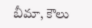బీమా, కౌలు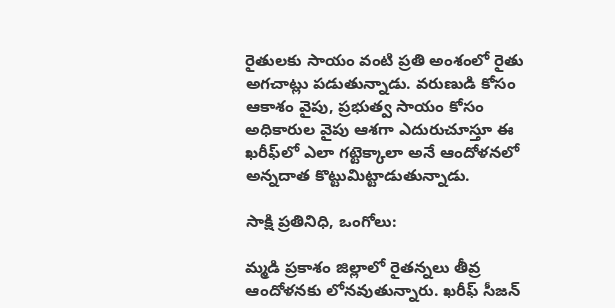రైతులకు సాయం వంటి ప్రతి అంశంలో రైతు అగచాట్లు పడుతున్నాడు. వరుణుడి కోసం ఆకాశం వైపు, ప్రభుత్వ సాయం కోసం అధికారుల వైపు ఆశగా ఎదురుచూస్తూ ఈ ఖరీఫ్‌లో ఎలా గట్టెక్కాలా అనే ఆందోళనలో అన్నదాత కొట్టుమిట్టాడుతున్నాడు.

సాక్షి ప్రతినిధి, ఒంగోలు:

మ్మడి ప్రకాశం జిల్లాలో రైతన్నలు తీవ్ర ఆందోళనకు లోనవుతున్నారు. ఖరీఫ్‌ సీజన్‌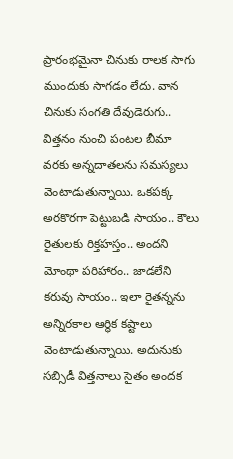ప్రారంభమైనా చినుకు రాలక సాగు ముందుకు సాగడం లేదు. వాన చినుకు సంగతి దేవుడెరుగు.. విత్తనం నుంచి పంటల బీమా వరకు అన్నదాతలను సమస్యలు వెంటాడుతున్నాయి. ఒకపక్క అరకొరగా పెట్టుబడి సాయం.. కౌలు రైతులకు రిక్తహస్తం.. అందని మోంథా పరిహారం.. జాడలేని కరువు సాయం.. ఇలా రైతన్నను అన్నిరకాల ఆర్థిక కష్టాలు వెంటాడుతున్నాయి. అదునుకు సబ్సిడీ విత్తనాలు సైతం అందక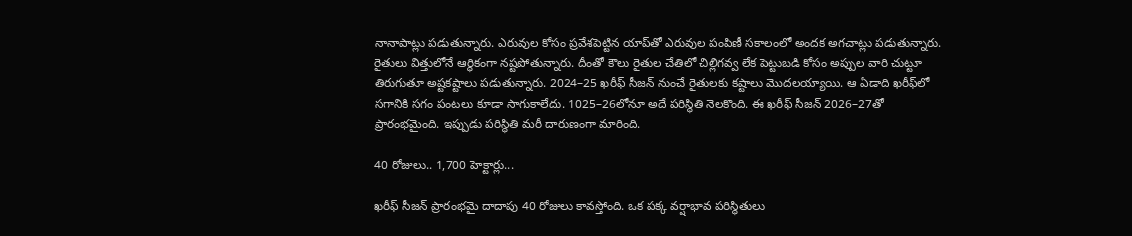నానాపాట్లు పడుతున్నారు. ఎరువుల కోసం ప్రవేశపెట్టిన యాప్‌తో ఎరువుల పంపిణీ సకాలంలో అందక అగచాట్లు పడుతున్నారు. రైతులు విత్తులోనే ఆర్థికంగా నష్టపోతున్నారు. దీంతో కౌలు రైతుల చేతిలో చిల్లిగవ్వ లేక పెట్టుబడి కోసం అప్పుల వారి చుట్టూ తిరుగుతూ అష్టకష్టాలు పడుతున్నారు. 2024–25 ఖరీఫ్‌ సీజన్‌ నుంచే రైతులకు కష్టాలు మొదలయ్యాయి. ఆ ఏడాది ఖరీఫ్‌లో సగానికి సగం పంటలు కూడా సాగుకాలేదు. 1025–26లోనూ అదే పరిస్థితి నెలకొంది. ఈ ఖరీఫ్‌ సీజన్‌ 2026–27తో ప్రారంభమైంది. ఇప్పుడు పరిస్థితి మరీ దారుణంగా మారింది.

40 రోజులు.. 1,700 హెక్టార్లు...

ఖరీఫ్‌ సీజన్‌ ప్రారంభమై దాదాపు 40 రోజులు కావస్తోంది. ఒక పక్క వర్షాభావ పరిస్థితులు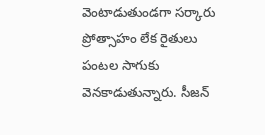వెంటాడుతుండగా సర్కారు ప్రోత్సాహం లేక రైతులు పంటల సాగుకు వెనకాడుతున్నారు. సీజన్‌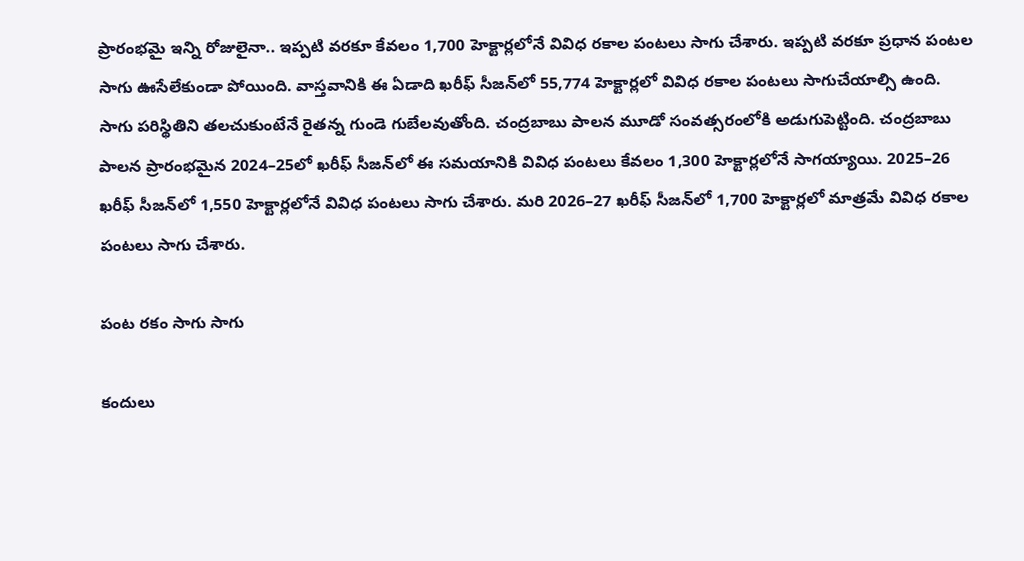ప్రారంభమై ఇన్ని రోజులైనా.. ఇప్పటి వరకూ కేవలం 1,700 హెక్టార్లలోనే వివిధ రకాల పంటలు సాగు చేశారు. ఇప్పటి వరకూ ప్రధాన పంటల సాగు ఊసేలేకుండా పోయింది. వాస్తవానికి ఈ ఏడాది ఖరీఫ్‌ సీజన్‌లో 55,774 హెక్టార్లలో వివిధ రకాల పంటలు సాగుచేయాల్సి ఉంది. సాగు పరిస్థితిని తలచుకుంటేనే రైతన్న గుండె గుబేలవుతోంది. చంద్రబాబు పాలన మూడో సంవత్సరంలోకి అడుగుపెట్టింది. చంద్రబాబు పాలన ప్రారంభమైన 2024–25లో ఖరీఫ్‌ సీజన్‌లో ఈ సమయానికి వివిధ పంటలు కేవలం 1,300 హెక్టార్లలోనే సాగయ్యాయి. 2025–26 ఖరీఫ్‌ సీజన్‌లో 1,550 హెక్టార్లలోనే వివిధ పంటలు సాగు చేశారు. మరి 2026–27 ఖరీఫ్‌ సీజన్‌లో 1,700 హెక్టార్లలో మాత్రమే వివిధ రకాల పంటలు సాగు చేశారు.

పంట రకం సాగు సాగు

కందులు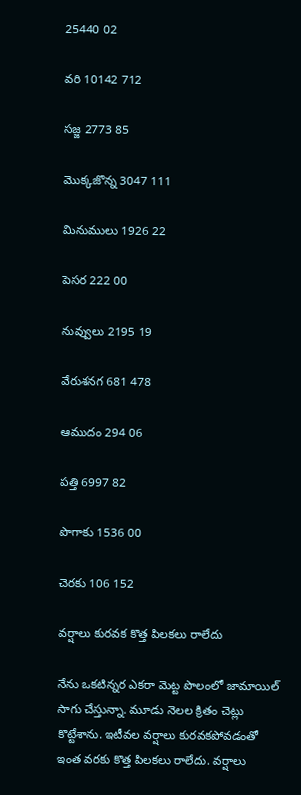25440 02

వరి 10142 712

సజ్జ 2773 85

మొక్కజొన్న 3047 111

మినుములు 1926 22

పెసర 222 00

నువ్వులు 2195 19

వేరుశనగ 681 478

ఆముదం 294 06

పత్తి 6997 82

పొగాకు 1536 00

చెరకు 106 152

వర్షాలు కురవక కొత్త పిలకలు రాలేదు

నేను ఒకటిన్నర ఎకరా మెట్ట పొలంలో జామాయిల్‌ సాగు చేస్తున్నా. మూడు నెలల క్రితం చెట్లు కొట్టేశాను. ఇటీవల వర్షాలు కురవకపోవడంతో ఇంత వరకు కొత్త పిలకలు రాలేదు. వర్షాలు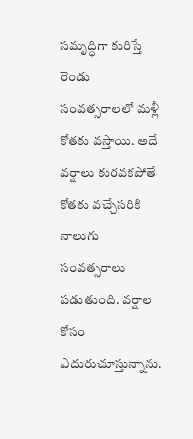సమృద్ధిగా కురిస్తే రెండు సంవత్సరాలలో మళ్లీ కోతకు వస్తాయి. అదే వర్షాలు కురవకపోతే కోతకు వచ్చేసరికి నాలుగు సంవత్సరాలు పడుతుంది. వర్షాల కోసం ఎదురుచూస్తున్నాను.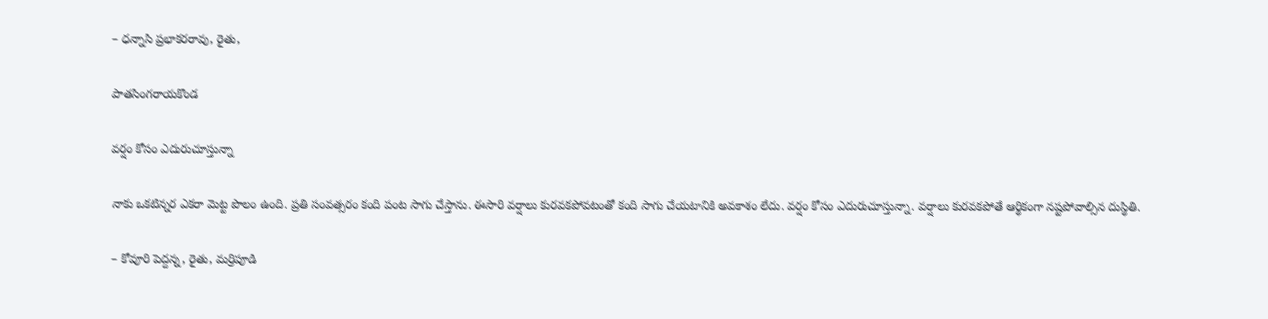– ధన్నాసి ప్రభాకరరావు, రైతు,

పాతసింగరాయకొండ

వర్షం కోసం ఎదురుచూస్తున్నా

నాకు ఒకటిన్నర ఎకరా మెట్ట పొలం ఉంది. ప్రతి సంవత్సరం కంది పంట సాగు చేస్తాను. ఈసారి వర్షాలు కురవకపోవటంతో కంది సాగు చేయటానికి అవకాశం లేదు. వర్షం కోసం ఎదురుచూస్తున్నా. వర్షాలు కురవకపోతే ఆర్థికంగా నష్టపోవాల్సిన దుస్థితి.

– కోవూరి పెద్దన్న, రైతు, మర్రిపూడి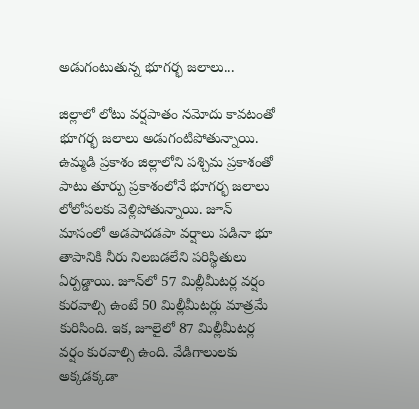అడుగంటుతున్న భూగర్భ జలాలు...

జిల్లాలో లోటు వర్షపాతం నమోదు కావటంతో భూగర్భ జలాలు అడుగంటిపోతున్నాయి. ఉమ్మడి ప్రకాశం జిల్లాలోని పశ్చిమ ప్రకాశంతో పాటు తూర్పు ప్రకాశంలోనే భూగర్భ జలాలు లోలోపలకు వెళ్లిపోతున్నాయి. జూన్‌ మాసంలో అడపాదడపా వర్షాలు పడినా భూ తాపానికి నీరు నిలబడలేని పరిస్థితులు ఏర్పడ్డాయి. జూన్‌లో 57 మిల్లీమీటర్ల వర్షం కురవాల్సి ఉంటే 50 మిల్లీమీటర్లు మాత్రమే కురిసింది. ఇక, జూలైలో 87 మిల్లీమీటర్ల వర్షం కురవాల్సి ఉంది. వేడిగాలులకు అక్కడక్కడా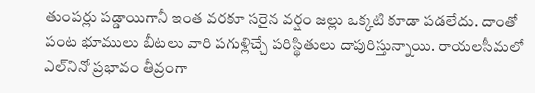తుంపర్లు పడ్డాయిగానీ ఇంత వరకూ సరైన వర్షం జల్లు ఒక్కటి కూడా పడలేదు. దాంతో పంట భూములు బీటలు వారి పగుళ్లిచ్చే పరిస్థితులు దాపురిస్తున్నాయి. రాయలసీమలో ఎల్‌నినో ప్రభావం తీవ్రంగా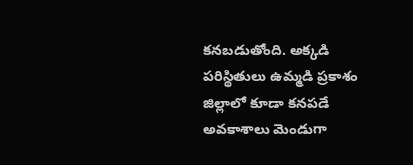కనబడుతోంది. అక్కడి పరిస్థితులు ఉమ్మడి ప్రకాశం జిల్లాలో కూడా కనపడే అవకాశాలు మెండుగా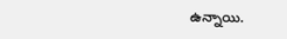ఉన్నాయి.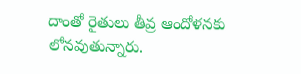దాంతో రైతులు తీవ్ర ఆందోళనకు లోనవుతున్నారు.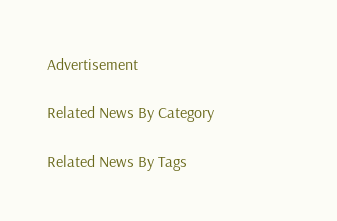Advertisement

Related News By Category

Related News By Tags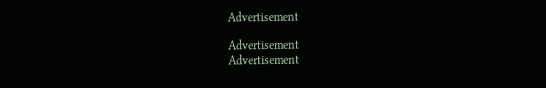Advertisement

Advertisement
Advertisement